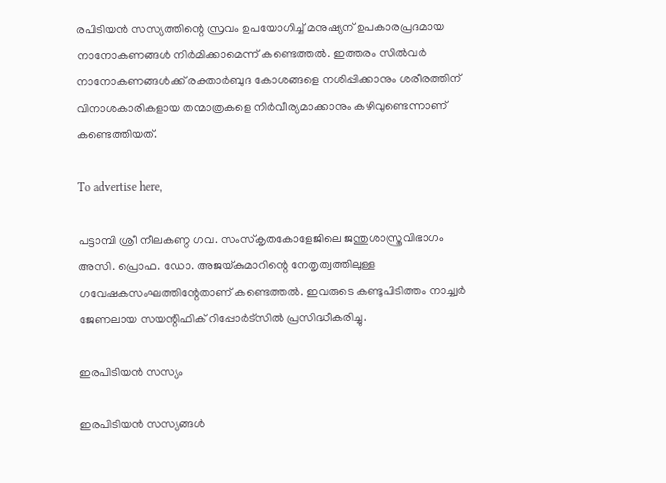രപിടിയന്‍ സസ്യത്തിന്റെ സ്രവം ഉപയോഗിച്ച് മനുഷ്യന് ഉപകാരപ്രദമായ നാനോകണങ്ങള്‍ നിര്‍മിക്കാമെന്ന് കണ്ടെത്തല്‍. ഇത്തരം സില്‍വര്‍ നാനോകണങ്ങള്‍ക്ക് രക്താര്‍ബുദ കോശങ്ങളെ നശിപ്പിക്കാനും ശരീരത്തിന് വിനാശകാരികളായ തന്മാത്രകളെ നിര്‍വീര്യമാക്കാനും കഴിവുണ്ടെന്നാണ് കണ്ടെത്തിയത്.

To advertise here,

പട്ടാമ്പി ശ്രീ നീലകണ്ഠ ഗവ. സംസ്‌കൃതകോളേജിലെ ജന്തുശാസ്ത്രവിഭാഗം അസി. പ്രൊഫ. ഡോ. അജയ്കുമാറിന്റെ നേതൃത്വത്തിലുള്ള ഗവേഷകസംഘത്തിന്റേതാണ് കണ്ടെത്തല്‍. ഇവരുടെ കണ്ടുപിടിത്തം നാച്ച്വര്‍ ജേണലായ സയന്റിഫിക് റിപ്പോര്‍ട്‌സില്‍ പ്രസിദ്ധീകരിച്ചു.

ഇരപിടിയന്‍ സസ്യം

ഇരപിടിയന്‍ സസ്യങ്ങള്‍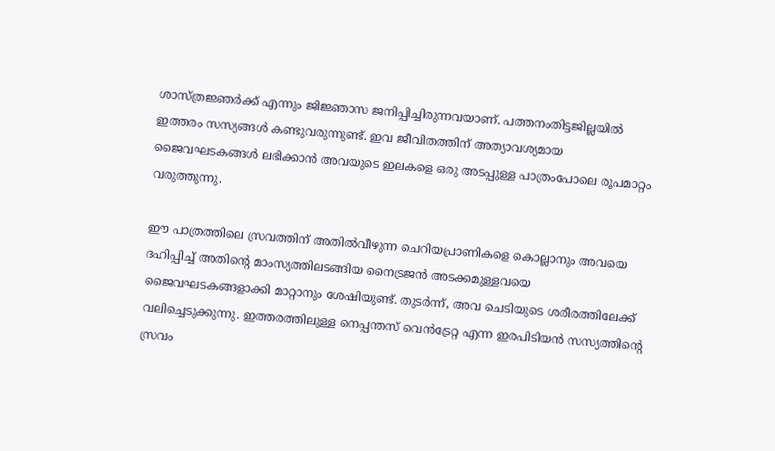ശാസ്ത്രജ്ഞര്‍ക്ക് എന്നും ജിജ്ഞാസ ജനിപ്പിച്ചിരുന്നവയാണ്. പത്തനംതിട്ടജില്ലയില്‍ ഇത്തരം സസ്യങ്ങള്‍ കണ്ടുവരുന്നുണ്ട്. ഇവ ജീവിതത്തിന് അത്യാവശ്യമായ ജൈവഘടകങ്ങള്‍ ലഭിക്കാന്‍ അവയുടെ ഇലകളെ ഒരു അടപ്പുള്ള പാത്രംപോലെ രൂപമാറ്റം വരുത്തുന്നു.

ഈ പാത്രത്തിലെ സ്രവത്തിന് അതില്‍വീഴുന്ന ചെറിയപ്രാണികളെ കൊല്ലാനും അവയെ ദഹിപ്പിച്ച് അതിന്റെ മാംസ്യത്തിലടങ്ങിയ നൈട്രജന്‍ അടക്കമുള്ളവയെ ജൈവഘടകങ്ങളാക്കി മാറ്റാനും ശേഷിയുണ്ട്. തുടര്‍ന്ന്, അവ ചെടിയുടെ ശരീരത്തിലേക്ക് വലിച്ചെടുക്കുന്നു. ഇത്തരത്തിലുള്ള നെപ്പന്തസ് വെന്‍ട്രേറ്റ എന്ന ഇരപിടിയന്‍ സസ്യത്തിന്റെ സ്രവം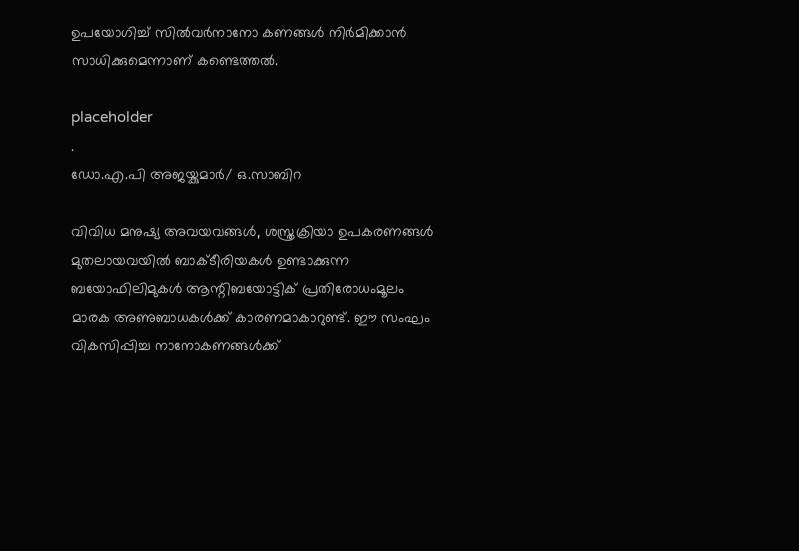ഉപയോഗിച്ച് സില്‍വര്‍നാനോ കണങ്ങള്‍ നിര്‍മിക്കാന്‍ സാധിക്കുമെന്നാണ് കണ്ടെത്തല്‍.

placeholder
.
ഡോ.എ.പി അജയ്കുമാര്‍/ ഒ.സാബിറ

വിവിധ മനുഷ്യ അവയവങ്ങള്‍, ശസ്ത്രക്രിയാ ഉപകരണങ്ങള്‍ മുതലായവയില്‍ ബാക്ടീരിയകള്‍ ഉണ്ടാക്കുന്ന ബയോഫിലിമുകള്‍ ആന്റിബയോട്ടിക് പ്രതിരോധംമൂലം മാരക അണുബാധകള്‍ക്ക് കാരണമാകാറുണ്ട്. ഈ സംഘം വികസിപ്പിച്ച നാനോകണങ്ങള്‍ക്ക്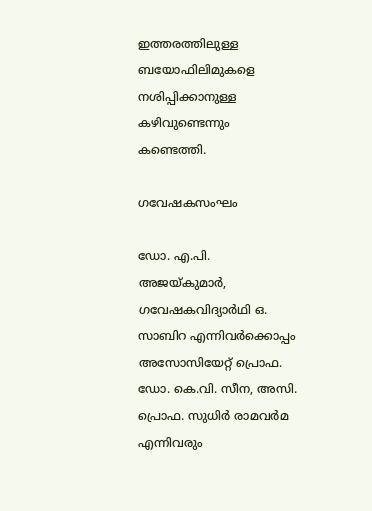ഇത്തരത്തിലുള്ള ബയോഫിലിമുകളെ നശിപ്പിക്കാനുള്ള കഴിവുണ്ടെന്നും കണ്ടെത്തി.

ഗവേഷകസംഘം

ഡോ. എ.പി. അജയ്കുമാര്‍, ഗവേഷകവിദ്യാര്‍ഥി ഒ. സാബിറ എന്നിവര്‍ക്കൊപ്പം അസോസിയേറ്റ് പ്രൊഫ. ഡോ. കെ.വി. സീന, അസി. പ്രൊഫ. സുധിര്‍ രാമവര്‍മ എന്നിവരും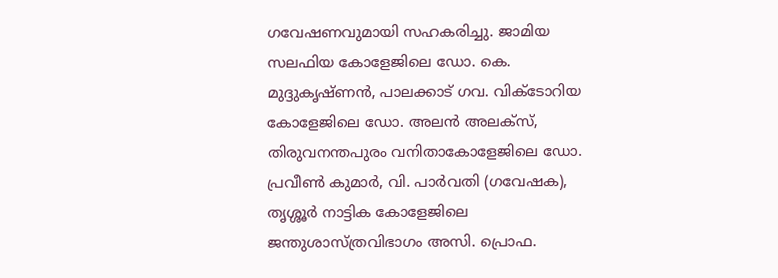ഗവേഷണവുമായി സഹകരിച്ചു. ജാമിയ സലഫിയ കോളേജിലെ ഡോ. കെ. മുദ്ദുകൃഷ്ണന്‍, പാലക്കാട് ഗവ. വിക്ടോറിയ കോളേജിലെ ഡോ. അലന്‍ അലക്‌സ്, തിരുവനന്തപുരം വനിതാകോളേജിലെ ഡോ. പ്രവീണ്‍ കുമാര്‍, വി. പാര്‍വതി (ഗവേഷക), തൃശ്ശൂര്‍ നാട്ടിക കോളേജിലെ ജന്തുശാസ്ത്രവിഭാഗം അസി. പ്രൊഫ.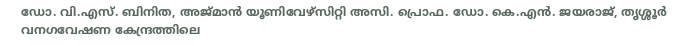ഡോ. വി.എസ്. ബിനിത, അജ്മാന്‍ യൂണിവേഴ്‌സിറ്റി അസി. പ്രൊഫ. ഡോ. കെ.എന്‍. ജയരാജ്, തൃശ്ശൂര്‍ വനഗവേഷണ കേന്ദ്രത്തിലെ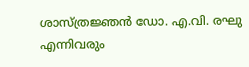ശാസ്ത്രജ്ഞന്‍ ഡോ. എ.വി. രഘു എന്നിവരും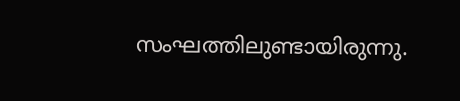സംഘത്തിലുണ്ടായിരുന്നു.